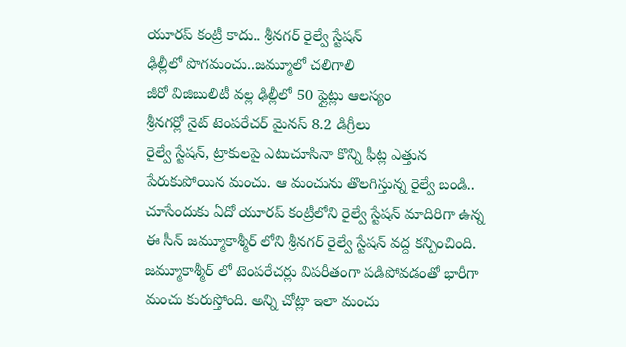యూరప్ కంట్రీ కాదు.. శ్రీనగర్ రైల్వే స్టేషన్
ఢిల్లీలో పొగమంచు..జమ్మూలో చలిగాలి
జీరో విజిబులిటీ వల్ల ఢిల్లీలో 50 ఫ్లైట్లు ఆలస్యం
శ్రీనగర్లో నైట్ టెంపరేచర్ మైనస్ 8.2 డిగ్రీలు
రైల్వే స్టేషన్, ట్రాకులపై ఎటుచూసినా కొన్ని ఫీట్ల ఎత్తున పేరుకుపోయిన మంచు. ఆ మంచును తొలగిస్తున్న రైల్వే బండి.. చూసేందుకు ఏదో యూరప్ కంట్రీలోని రైల్వే స్టేషన్ మాదిరిగా ఉన్న ఈ సీన్ జమ్మూకాశ్మీర్ లోని శ్రీనగర్ రైల్వే స్టేషన్ వద్ద కన్పించింది. జమ్మూకాశ్మీర్ లో టెంపరేచర్లు విపరీతంగా పడిపోవడంతో భారీగా మంచు కురుస్తోంది. అన్ని చోట్లా ఇలా మంచు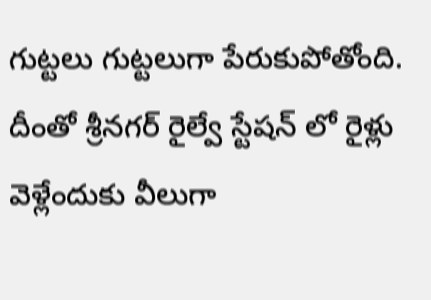గుట్టలు గుట్టలుగా పేరుకుపోతోంది. దీంతో శ్రీనగర్ రైల్వే స్టేషన్ లో రైళ్లు వెళ్లేందుకు వీలుగా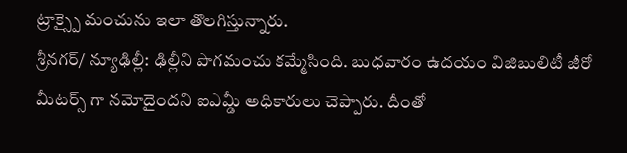ట్రాక్స్పై మంచును ఇలా తొలగిస్తున్నారు.
శ్రీనగర్/ న్యూఢిల్లీ: ఢిల్లీని పొగమంచు కమ్మేసింది. బుధవారం ఉదయం విజిబులిటీ జీరో మీటర్స్ గా నమోదైందని ఐఎమ్డీ అధికారులు చెప్పారు. దీంతో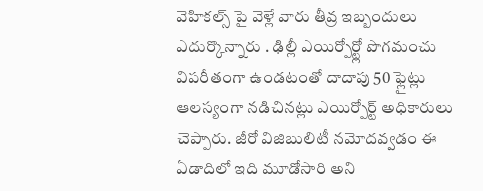వెహికల్స్ పై వెళ్లే వారు తీవ్ర ఇబ్బందులు ఎదుర్కొన్నారు . ఢిల్లీ ఎయిర్పోర్ట్లో పొగమంచు విపరీతంగా ఉండటంతో దాదాపు 50 ఫ్లైట్లు ఆలస్యంగా నడిచినట్లు ఎయిర్పోర్ట్ అధికారులు చెప్పారు. జీరో విజిబులిటీ నమోదవ్వడం ఈ ఏడాదిలో ఇది మూడోసారి అని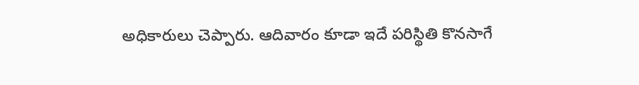అధికారులు చెప్పారు. ఆదివారం కూడా ఇదే పరిస్థితి కొనసాగే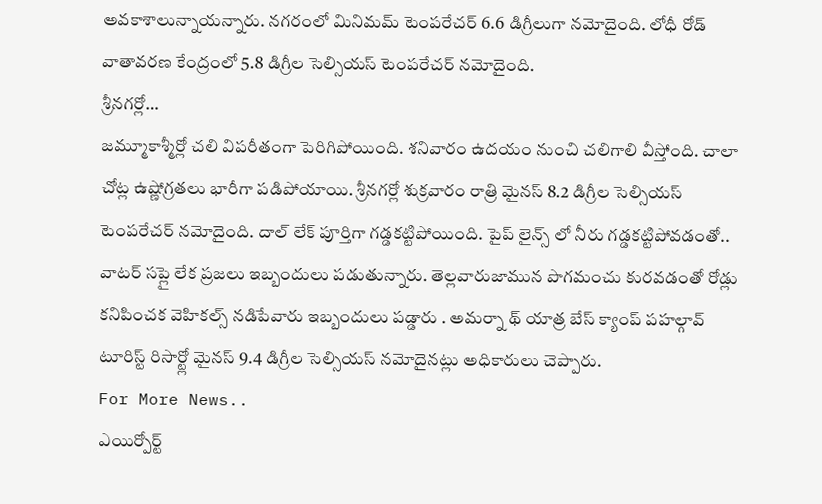అవకాశాలున్నాయన్నారు. నగరంలో మినిమమ్ టెంపరేచర్ 6.6 డిగ్రీలుగా నమోదైంది. లోధీ రోడ్ వాతావరణ కేంద్రంలో 5.8 డిగ్రీల సెల్సియస్ టెంపరేచర్ నమోదైంది.
శ్రీనగర్లో…
జమ్మూకాశ్మీర్లో చలి విపరీతంగా పెరిగిపోయింది. శనివారం ఉదయం నుంచి చలిగాలి వీస్తోంది. చాలా చోట్ల ఉష్ణోగ్రతలు భారీగా పడిపోయాయి. శ్రీనగర్లో శుక్రవారం రాత్రి మైనస్ 8.2 డిగ్రీల సెల్సియస్ టెంపరేచర్ నమోదైంది. దాల్ లేక్ పూర్తిగా గడ్డకట్టిపోయింది. పైప్ లైన్స్ లో నీరు గడ్డకట్టిపోవడంతో.. వాటర్ సప్లై లేక ప్రజలు ఇబ్బందులు పడుతున్నారు. తెల్లవారుజామున పొగమంచు కురవడంతో రోడ్లు కనిపించక వెహికల్స్ నడిపేవారు ఇబ్బందులు పడ్డారు . అమర్నా థ్ యాత్ర బేస్ క్యాంప్ పహల్గావ్ టూరిస్ట్ రిసార్ట్లో మైనస్ 9.4 డిగ్రీల సెల్సియస్ నమోదైనట్లు అధికారులు చెప్పారు.
For More News..
ఎయిర్పోర్ట్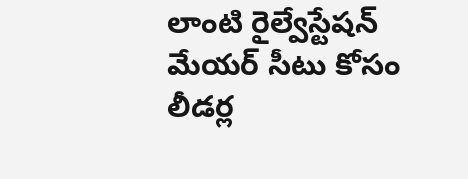లాంటి రైల్వేస్టేషన్
మేయర్ సీటు కోసం లీడర్ల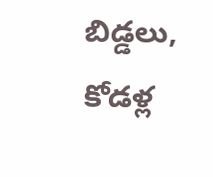బిడ్డలు, కోడళ్ల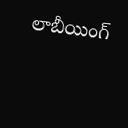లాబీయింగ్